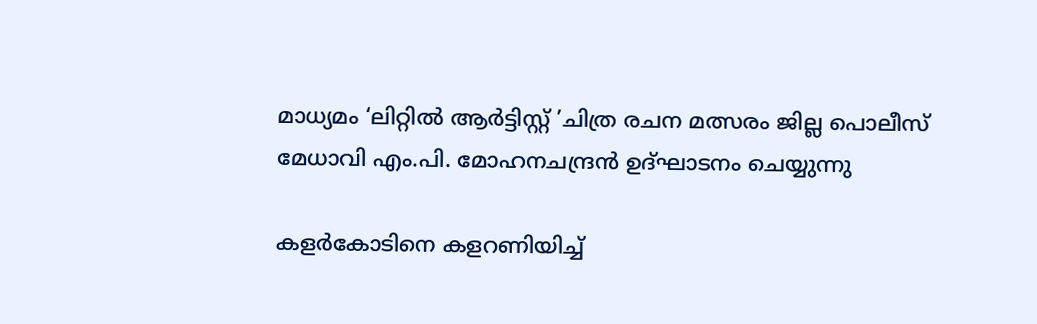മാധ്യമം ‘ലിറ്റിൽ ആർട്ടിസ്റ്റ് ’ചിത്ര രചന മത്സരം ജില്ല പൊലീസ് മേധാവി എം.പി. മോഹനചന്ദ്രൻ ഉദ്ഘാടനം ചെയ്യുന്നു

കളർകോടിനെ കളറണിയിച്ച്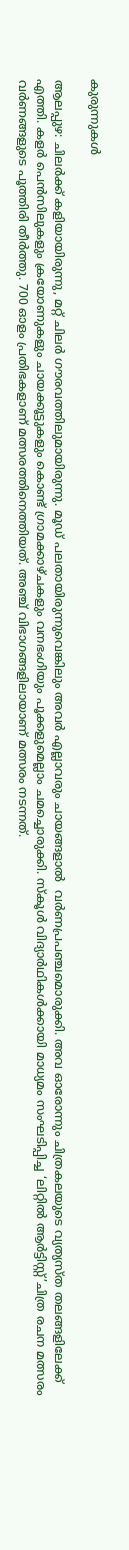കുരുന്നുകൾ

ആലപ്പുഴ: ചിലർക്ക് കളിയായിരുന്നു, മറ്റ് ചിലർ ഗൗരവത്തിലുമായിരുന്നു. മൂഡ് പലതായിരുന്നുവെങ്കിലും അവർ എല്ലാവരും ചായങ്ങളാൽ  വർണപ്രപഞ്ചമൊരുക്കി. അവ ഓരോന്നും ചിത്രകലയുടെ വ്യത്യസ്ത തലങ്ങളിലേക്ക് എത്തി. കളർ പെൻസിലുകളും ക്രയോണുകളും ചായക്കൂട്ടുകളും കൊണ്ട് ഗ്രാമക്കാഴ്ചകളും വനഭംഗിയും പൂക്കളുമെല്ലാം ചമച്ചൊരുക്കി. സ്കൂൾ വിദ്യാർഥികൾക്കായി മാധ്യമം സംഘടിപ്പിച്ച ‘ലിറ്റിൽ ആർട്ടിസ്റ്റ്’ചിത്ര രചന മത്സരം വർണങ്ങളുടെ പൂത്തിരി തീർത്തു. 700 ഓളം പ്രതിഭകളാണ് മത്സരത്തിനെത്തിയത്. അഞ്ച് വിഭാഗങ്ങളിലായാണ് മത്സരം നടന്നത്.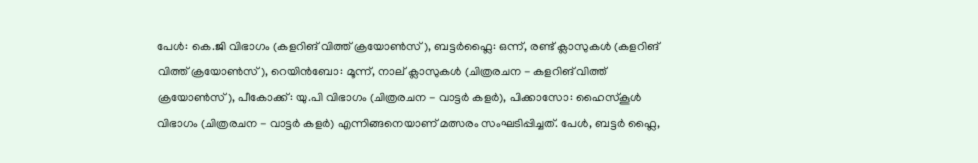പേൾ: കെ.ജി വിഭാഗം (കളറിങ് വിത്ത് ക്രയോൺസ്), ബട്ടർഫ്ലൈ: ഒന്ന്, രണ്ട് ക്ലാസുകൾ (കളറിങ് വിത്ത് ക്രയോൺസ്), റെയിൻബോ: മൂന്ന്, നാല് ക്ലാസുകൾ (ചിത്രരചന - കളറിങ് വിത്ത് ക്രയോൺസ്), പീകോക്ക്: യു.പി വിഭാഗം (ചിത്രരചന - വാട്ടർ കളർ), പിക്കാസോ: ഹൈസ്കൂൾ വിഭാഗം (ചിത്രരചന - വാട്ടർ കളർ) എന്നിങ്ങനെയാണ് മത്സരം സംഘടിപ്പിച്ചത്. പേൾ, ബട്ടർ ഫ്ലൈ,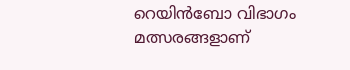റെയിൻബോ വിഭാഗം മത്സരങ്ങളാണ്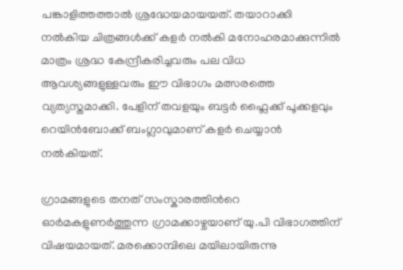പങ്കാളിത്തത്താൽ ശ്രദ്ധേയമായയത്. തയാറാക്കി നൽകിയ ചിത്രങ്ങൾക്ക് കളർ നൽകി മനോഹരമാക്കുന്നിൽ മാത്രം ശ്രദ്ധ കേന്ദ്രീകരിച്ചവരും പല വിധ ആവശ്യങ്ങളുള്ളവരും ഈ വിഭാഗം മത്സരത്തെ വ്യത്യസ്തമാക്കി. പേളിന് തവളയും ബട്ടർ ഫ്ലൈക്ക് പൂക്കളവും റെയിൻബോക്ക് ബംഗ്ലാവുമാണ് കളർ ചെയ്യാൻ നൽകിയത്.

ഗ്രാമങ്ങളുടെ തനത് സംസ്കാരത്തിന്‍റെ ഓർമകളുണർത്തുന്ന ഗ്രാമക്കാഴ്ചയാണ് യു.പി വിഭാഗത്തിന് വിഷയമായത്. മരക്കൊമ്പിലെ മയിലായിരുന്നു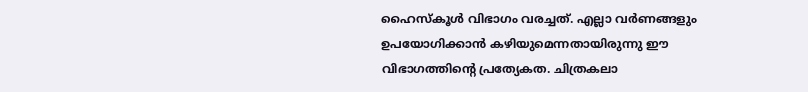ഹൈസ്കൂൾ വിഭാഗം വരച്ചത്. എല്ലാ വർണങ്ങളും ഉപയോഗിക്കാൻ കഴിയുമെന്നതായിരുന്നു ഈ വിഭാഗത്തിന്‍റെ പ്രത്യേകത. ചിത്രകലാ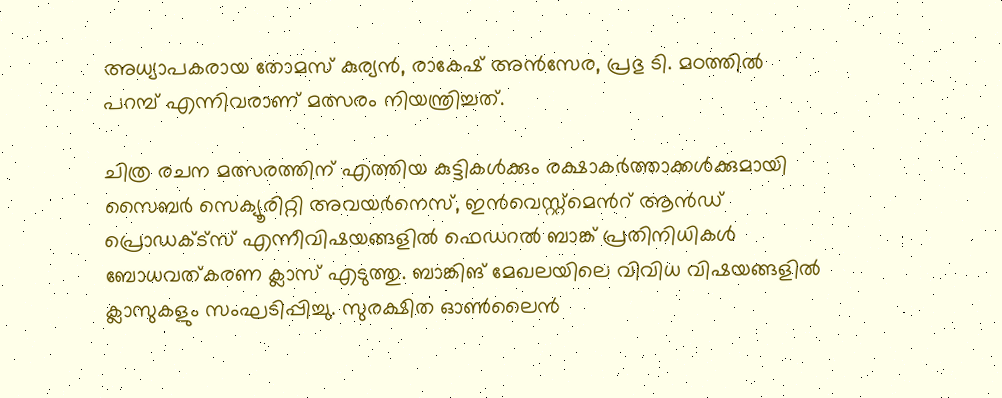അധ്യാപകരായ തോമസ് കുര്യൻ, രാകേഷ് അൻസേര, പ്രഭു ടി. മഠത്തിൽ പറമ്പ് എന്നിവരാണ് മത്സരം നിയന്ത്രിച്ചത്.

ചിത്ര രചന മത്സരത്തിന് എത്തിയ കുട്ടികൾക്കും രക്ഷാകർത്താക്കൾക്കുമായി സൈബർ സെക്യൂരിറ്റി അവയർനെസ്, ഇൻവെസ്റ്റ്മെന്‍റ് ആൻഡ് പ്രൊഡക്ട്സ് എന്നീവിഷയങ്ങളിൽ ഫെഡറൽ ബാങ്ക് പ്രതിനിധികൾ ബോധവത്കരണ ക്ലാസ് എടുത്തു. ബാങ്കിങ് മേഖലയിലെ വിവിധ വിഷയങ്ങളിൽ ക്ലാസുകളും സംഘടിപ്പിച്ചു. സുരക്ഷിത ഓൺലൈൻ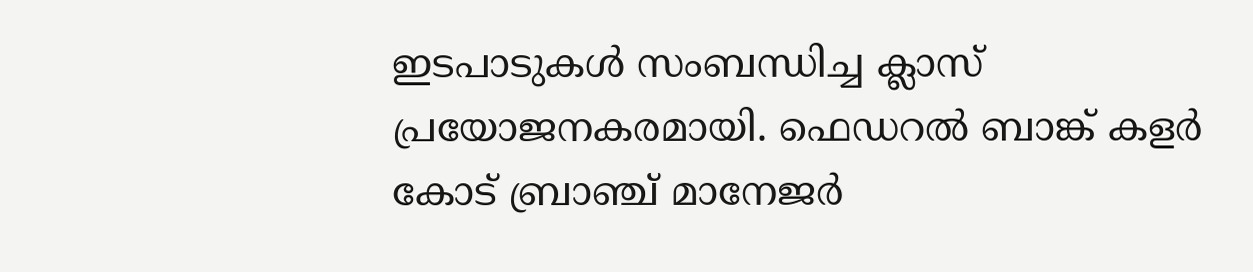ഇടപാടുകൾ സംബന്ധിച്ച ക്ലാസ് പ്രയോജനകരമായി. ഫെഡറൽ ബാങ്ക് കളർ കോട് ബ്രാഞ്ച് മാനേജർ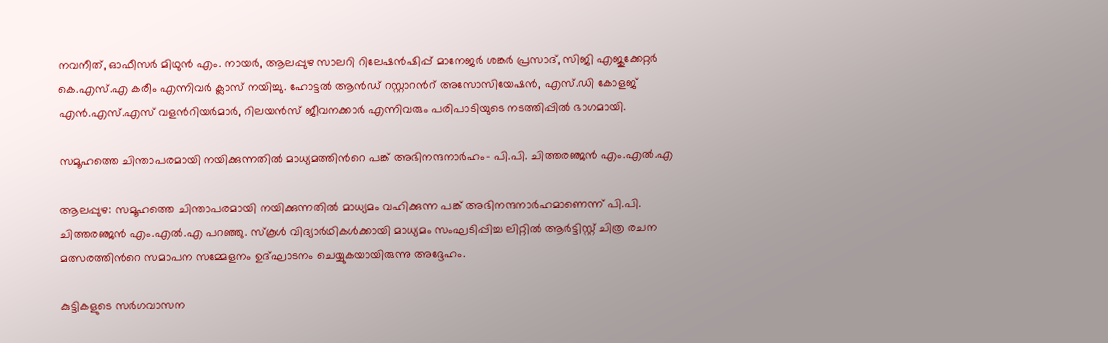നവനീത്, ഓഫീസർ മിഥുൻ എം. നായർ, ആലപ്പുഴ സാലറി റിലേഷൻഷിപ്പ് മാനേജർ ശങ്കർ പ്രസാദ്, സിജി എജുക്കേറ്റർ കെ.എസ്.എ കരീം എന്നിവർ ക്ലാസ് നയിച്ചു. ഹോട്ടൽ ആൻഡ് റസ്റ്റാറന്‍റ് അസോസിയേഷൻ, എസ്.ഡി കോളജ് എൻ.എസ്.എസ് വളന്‍റിയർമാർ, റിലയൻസ് ജീവനക്കാർ എന്നിവരും പരിപാടിയുടെ നടത്തിപ്പിൽ ഭാഗമായി.

സമൂഹത്തെ ചിന്താപരമായി നയിക്കുന്നതിൽ മാധ്യമത്തിന്‍റെ പങ്ക് അഭിനന്ദനാർഹം- പി.പി. ചിത്തരഞ്ജൻ എം.എൽ.എ

ആലപ്പുഴ: സമൂഹത്തെ ചിന്താപരമായി നയിക്കുന്നതിൽ മാധ്യമം വഹിക്കുന്ന പങ്ക് അഭിനന്ദനാർഹമാണെന്ന് പി.പി. ചിത്തരഞ്ജൻ എം.എൽ.എ പറഞ്ഞു. സ്കൂൾ വിദ്യാർഥികൾക്കായി മാധ്യമം സംഘടിപ്പിച്ച ലിറ്റിൽ ആർട്ടിസ്റ്റ് ചിത്ര രചന മത്സരത്തിന്‍റെ സമാപന സമ്മേളനം ഉദ്ഘാടനം ചെയ്യുകയായിരുന്നു അദ്ദേഹം.

കുട്ടികളുടെ സർഗവാസന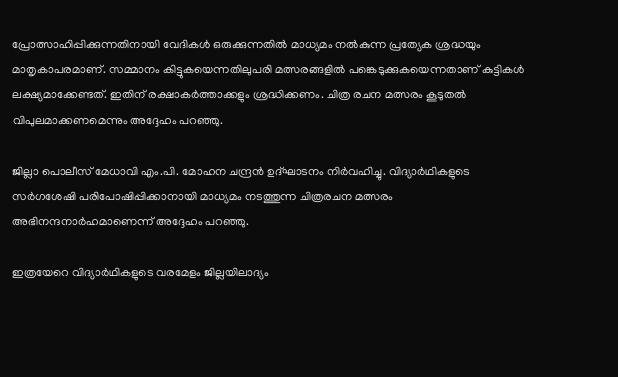പ്രോത്സാഹിപ്പിക്കുന്നതിനായി വേദികൾ ഒരുക്കുന്നതിൽ മാധ്യമം നൽകുന്ന പ്രത്യേക ശ്രദ്ധയും മാതൃകാപരമാണ്. സമ്മാനം കിട്ടുകയെന്നതിലുപരി മത്സരങ്ങളിൽ പങ്കെടുക്കുകയെന്നതാണ് കുട്ടികൾ ലക്ഷ്യമാക്കേണ്ടത്. ഇതിന് രക്ഷാകർത്താക്കളും ശ്രദ്ധിക്കണം. ചിത്ര രചന മത്സരം കൂടുതൽ വിപുലമാക്കണമെന്നും അദ്ദേഹം പറഞ്ഞു.

ജില്ലാ പൊലീസ് മേധാവി എം.പി. മോഹന ചന്ദ്രൻ ഉദ്ഘാടനം നിർവഹിച്ചു. വിദ്യാർഥികളുടെ സർഗശേഷി പരിപോഷിപ്പിക്കാനായി മാധ്യമം നടത്തുന്ന ചിത്രരചന മത്സരം അഭിനന്ദനാർഹമാണെന്ന് അദ്ദേഹം പറഞ്ഞു.

ഇത്രയേറെ വിദ്യാർഥികളുടെ വരമേളം ജില്ലയിലാദ്യം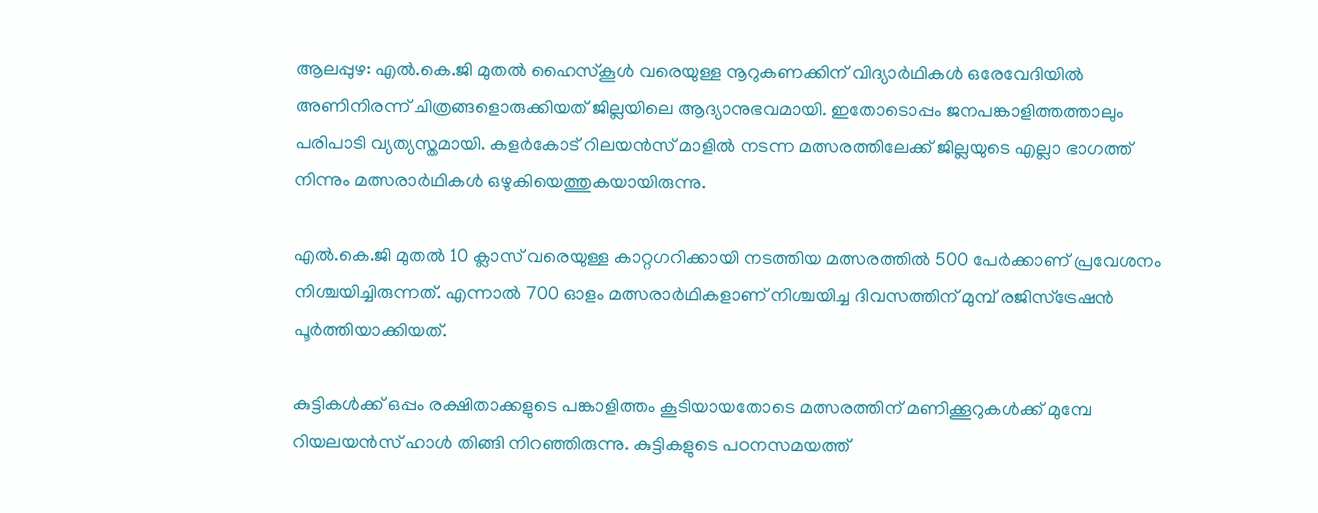ആലപ്പുഴ: എൽ.കെ.ജി മുതൽ ഹൈസ്കൂൾ വരെയുള്ള നൂറുകണക്കിന് വിദ്യാർഥികൾ ഒരേവേദിയിൽ അണിനിരന്ന് ചിത്രങ്ങളൊരുക്കിയത് ജില്ലയിലെ ആദ്യാനുഭവമായി. ഇതോടൊപ്പം ജനപങ്കാളിത്തത്താലും പരിപാടി വ്യത്യസ്തമായി. കളർകോട് റിലയൻസ് മാളിൽ നടന്ന മത്സരത്തിലേക്ക് ജില്ലയുടെ എല്ലാ ഭാഗത്ത് നിന്നും മത്സരാർഥികൾ ഒഴുകിയെത്തുകയായിരുന്നു.

എൽ.കെ.ജി മുതൽ 10 ക്ലാസ് വരെയുള്ള കാറ്റഗറിക്കായി നടത്തിയ മത്സരത്തിൽ 500 പേർക്കാണ് പ്രവേശനം നിശ്ചയിച്ചിരുന്നത്. എന്നാൽ 700 ഓളം മത്സരാർഥികളാണ് നിശ്ചയിച്ച ദിവസത്തിന് മുമ്പ് രജിസ്ട്രേഷൻ പൂർത്തിയാക്കിയത്.

കുട്ടികൾക്ക് ഒപ്പം രക്ഷിതാക്കളുടെ പങ്കാളിത്തം കൂടിയായതോടെ മത്സരത്തിന് മണിക്കൂറുകൾക്ക് മുമ്പേ റിയലയൻസ് ഹാൾ തിങ്ങി നിറഞ്ഞിരുന്നു. കുട്ടികളുടെ പഠനസമയത്ത്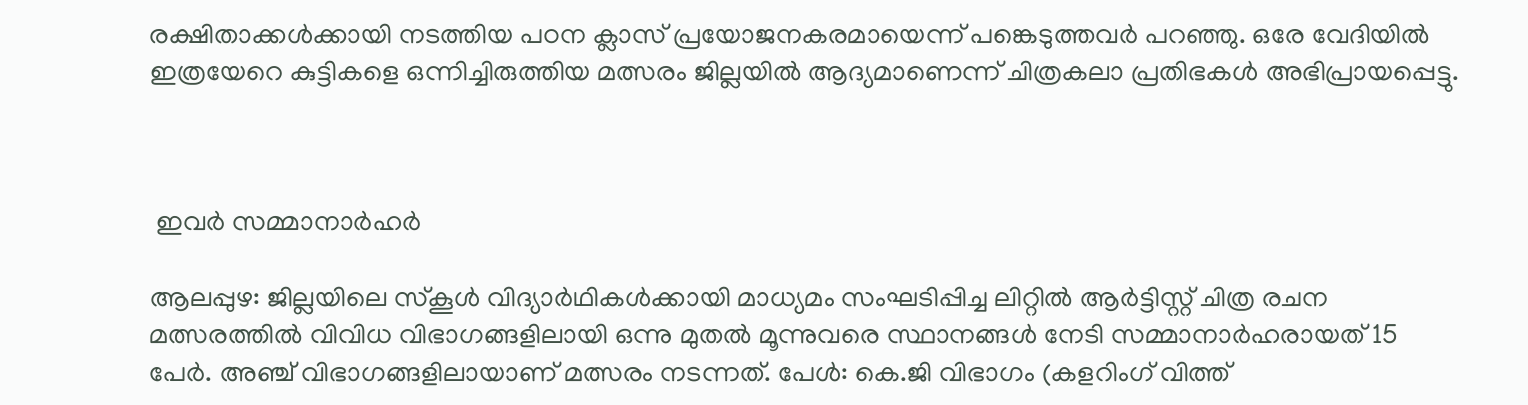രക്ഷിതാക്കൾക്കായി നടത്തിയ പഠന ക്ലാസ് പ്രയോജനകരമായെന്ന് പങ്കെടുത്തവർ പറഞ്ഞു. ഒരേ വേദിയിൽ ഇത്രയേറെ കുട്ടികളെ ഒന്നിച്ചിരുത്തിയ മത്സരം ജില്ലയിൽ ആദ്യമാണെന്ന് ചിത്രകലാ പ്രതിഭകൾ അഭിപ്രായപ്പെട്ടു.



 ഇവർ സമ്മാനാർഹർ

ആലപ്പുഴ: ജില്ലയിലെ സ്കൂൾ വിദ്യാർഥികൾക്കായി മാധ്യമം സംഘടിപ്പിച്ച ലിറ്റിൽ ആർട്ടിസ്റ്റ് ചിത്ര രചന മത്സരത്തിൽ വിവിധ വിഭാഗങ്ങളിലായി ഒന്നു മുതൽ മൂന്നുവരെ സ്ഥാനങ്ങൾ നേടി സമ്മാനാർഹരായത് 15 പേർ. അഞ്ച് വിഭാഗങ്ങളിലായാണ് മത്സരം നടന്നത്. പേൾ: കെ.ജി വിഭാഗം (കളറിംഗ് വിത്ത്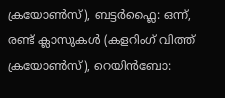ക്രയോൺസ്), ബട്ടർഫ്ലൈ: ഒന്ന്, രണ്ട് ക്ലാസുകൾ (കളറിംഗ് വിത്ത് ക്രയോൺസ്), റെയിൻബോ: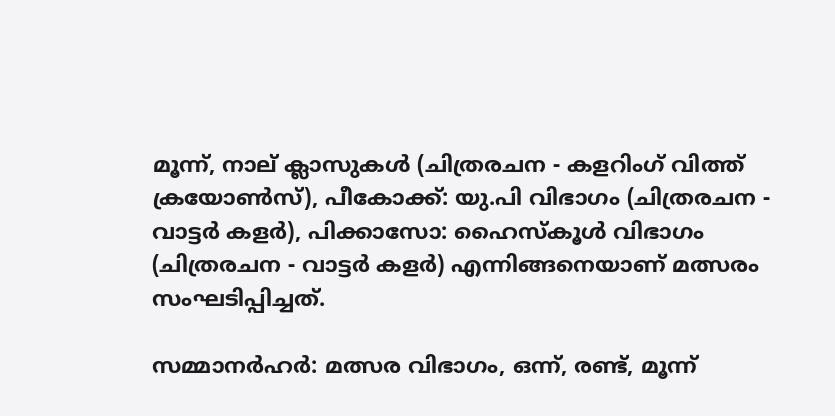മൂന്ന്, നാല് ക്ലാസുകൾ (ചിത്രരചന - കളറിംഗ് വിത്ത് ക്രയോൺസ്), പീകോക്ക്: യു.പി വിഭാഗം (ചിത്രരചന - വാട്ടർ കളർ), പിക്കാസോ: ഹൈസ്കൂൾ വിഭാഗം (ചിത്രരചന - വാട്ടർ കളർ) എന്നിങ്ങനെയാണ് മത്സരം സംഘടിപ്പിച്ചത്.

സമ്മാനർഹർ: മത്സര വിഭാഗം, ഒന്ന്, രണ്ട്, മൂന്ന്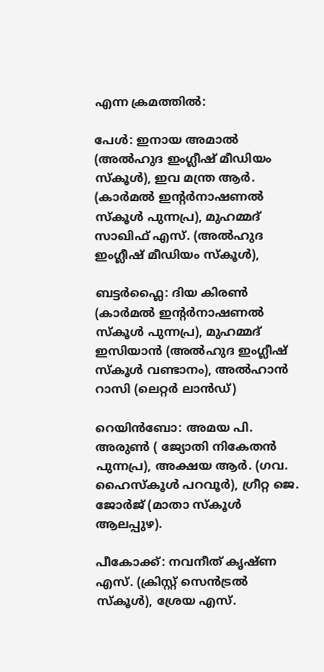എന്ന ക്രമത്തിൽ:

പേൾ: ഇനായ അമാൽ (അൽഹുദ ഇംഗ്ലീഷ് മീഡിയം സ്കൂൾ), ഇവ മന്ത്ര ആർ. (കാർമൽ ഇന്‍റർനാഷണൽ സ്കൂൾ പുന്നപ്ര), മുഹമ്മദ് സാഖിഫ് എസ്. (അൽഹുദ ഇംഗ്ലീഷ് മീഡിയം സ്കൂൾ),

ബട്ടർഫ്ലൈ: ദിയ കിരൺ (കാർമൽ ഇന്‍റർനാഷണൽ സ്കൂൾ പുന്നപ്ര), മുഹമ്മദ് ഇസിയാൻ (അൽഹുദ ഇംഗ്ലീഷ് സ്കൂൾ വണ്ടാനം), അൽഹാൻ റാസി (ലെറ്റർ ലാൻഡ്)

റെയിൻബോ: അമയ പി. അരുൺ ( ജ്യോതി നികേതൻ പുന്നപ്ര), അക്ഷയ ആർ. (ഗവ. ഹൈസ്കൂൾ പറവൂർ), ഗ്രീറ്റ ജെ. ജോർജ് (മാതാ സ്കൂൾ ആലപ്പുഴ).

പീകോക്ക്: നവനീത് കൃഷ്ണ എസ്. (ക്രിസ്റ്റ് സെൻട്രൽ സ്കൂൾ), ശ്രേയ എസ്.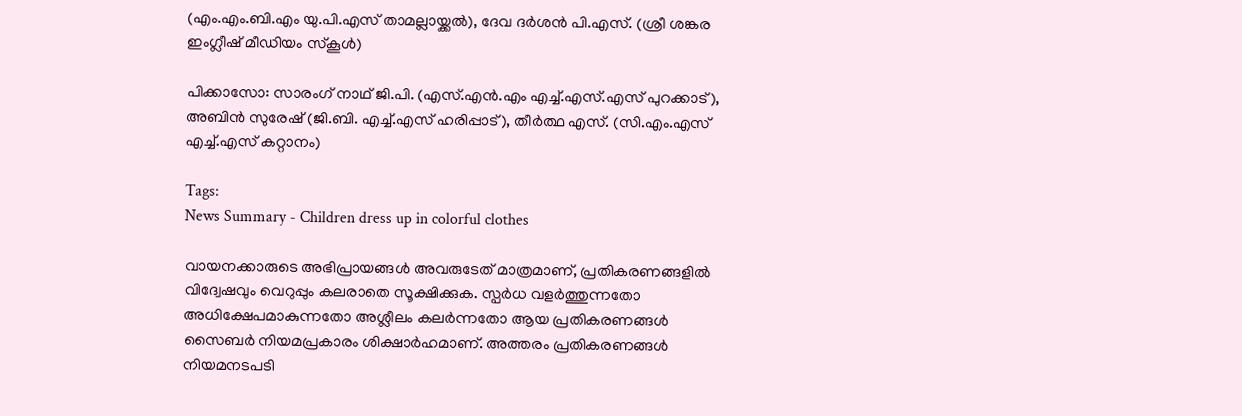(എം.എം.ബി.എം യു.പി.എസ് താമല്ലായ്ക്കൽ), ദേവ ദർശൻ പി.എസ്. (ശ്രീ ശങ്കര ഇംഗ്ലീഷ് മീഡിയം സ്കൂൾ)

പിക്കാസോ: സാരംഗ് നാഥ് ജി.പി. (എസ്.എൻ.എം എച്ച്.എസ്.എസ് പുറക്കാട്), അബിൻ സുരേഷ് (ജി.ബി. എച്ച്.എസ് ഹരിപ്പാട്), തീർത്ഥ എസ്. (സി.എം.എസ് എച്ച്.എസ് കറ്റാനം)

Tags:
News Summary - Children dress up in colorful clothes

വായനക്കാരുടെ അഭിപ്രായങ്ങള്‍ അവരുടേത് മാത്രമാണ്, പ്രതികരണങ്ങളിൽ വിദ്വേഷവും വെറുപ്പും കലരാതെ സൂക്ഷിക്കുക. സ്പർധ വളർത്തുന്നതോ അധിക്ഷേപമാകുന്നതോ അശ്ലീലം കലർന്നതോ ആയ പ്രതികരണങ്ങൾ സൈബർ നിയമപ്രകാരം ശിക്ഷാർഹമാണ്. അത്തരം പ്രതികരണങ്ങൾ നിയമനടപടി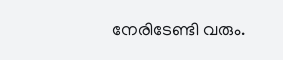നേരിടേണ്ടി വരും.